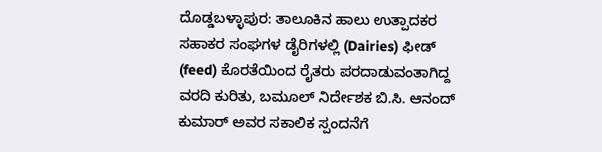ದೊಡ್ಡಬಳ್ಳಾಪುರ: ತಾಲೂಕಿನ ಹಾಲು ಉತ್ಪಾದಕರ ಸಹಾಕರ ಸಂಘಗಳ ಡೈರಿಗಳಲ್ಲಿ (Dairies) ಫೀಡ್ (feed) ಕೊರತೆಯಿಂದ ರೈತರು ಪರದಾಡುವಂತಾಗಿದ್ದ ವರದಿ ಕುರಿತು, ಬಮೂಲ್ ನಿರ್ದೇಶಕ ಬಿ.ಸಿ. ಆನಂದ್ ಕುಮಾರ್ ಅವರ ಸಕಾಲಿಕ ಸ್ಪಂದನೆಗೆ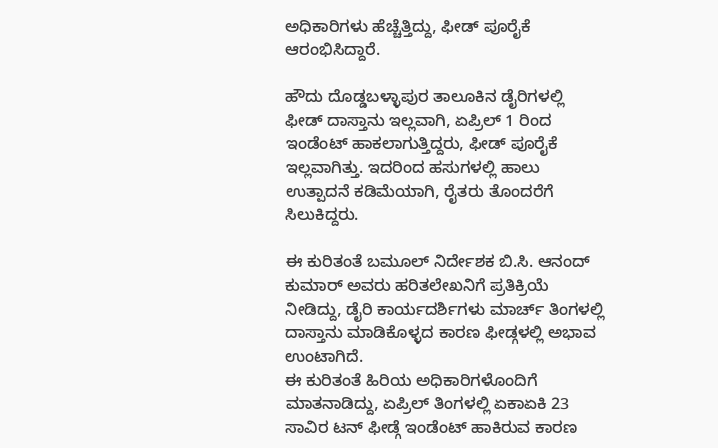ಅಧಿಕಾರಿಗಳು ಹೆಚ್ಚೆತ್ತಿದ್ದು, ಫೀಡ್ ಪೂರೈಕೆ ಆರಂಭಿಸಿದ್ದಾರೆ.

ಹೌದು ದೊಡ್ಡಬಳ್ಳಾಪುರ ತಾಲೂಕಿನ ಡೈರಿಗಳಲ್ಲಿ ಫೀಡ್ ದಾಸ್ತಾನು ಇಲ್ಲವಾಗಿ, ಏಪ್ರಿಲ್ 1 ರಿಂದ ಇಂಡೆಂಟ್ ಹಾಕಲಾಗುತ್ತಿದ್ದರು, ಫೀಡ್ ಪೂರೈಕೆ ಇಲ್ಲವಾಗಿತ್ತು. ಇದರಿಂದ ಹಸುಗಳಲ್ಲಿ ಹಾಲು ಉತ್ಪಾದನೆ ಕಡಿಮೆಯಾಗಿ, ರೈತರು ತೊಂದರೆಗೆ ಸಿಲುಕಿದ್ದರು.

ಈ ಕುರಿತಂತೆ ಬಮೂಲ್ ನಿರ್ದೇಶಕ ಬಿ.ಸಿ. ಆನಂದ್ ಕುಮಾರ್ ಅವರು ಹರಿತಲೇಖನಿಗೆ ಪ್ರತಿಕ್ರಿಯೆ ನೀಡಿದ್ದು, ಡೈರಿ ಕಾರ್ಯದರ್ಶಿಗಳು ಮಾರ್ಚ್ ತಿಂಗಳಲ್ಲಿ ದಾಸ್ತಾನು ಮಾಡಿಕೊಳ್ಳದ ಕಾರಣ ಫೀಡ್ಗಳಲ್ಲಿ ಅಭಾವ ಉಂಟಾಗಿದೆ.
ಈ ಕುರಿತಂತೆ ಹಿರಿಯ ಅಧಿಕಾರಿಗಳೊಂದಿಗೆ ಮಾತನಾಡಿದ್ದು, ಏಪ್ರಿಲ್ ತಿಂಗಳಲ್ಲಿ ಏಕಾಏಕಿ 23 ಸಾವಿರ ಟನ್ ಫೀಡ್ಗೆ ಇಂಡೆಂಟ್ ಹಾಕಿರುವ ಕಾರಣ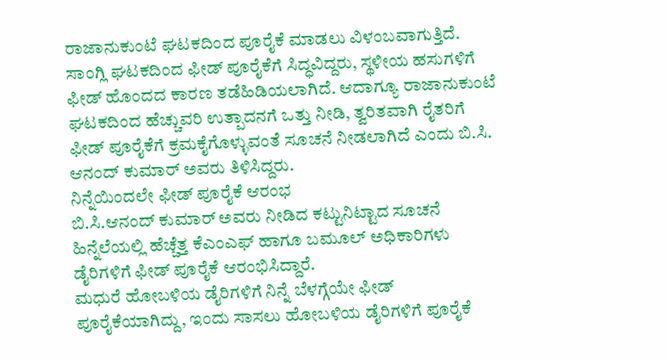ರಾಜಾನುಕುಂಟೆ ಘಟಕದಿಂದ ಪೂರೈಕೆ ಮಾಡಲು ವಿಳಂಬವಾಗುತ್ತಿದೆ.
ಸಾಂಗ್ಲಿ ಘಟಕದಿಂದ ಫೀಡ್ ಪೂರೈಕೆಗೆ ಸಿದ್ಧವಿದ್ದರು, ಸ್ಥಳೀಯ ಹಸುಗಳಿಗೆ ಫೀಡ್ ಹೊಂದದ ಕಾರಣ ತಡೆಹಿಡಿಯಲಾಗಿದೆ. ಆದಾಗ್ಯೂ ರಾಜಾನುಕುಂಟೆ ಘಟಕದಿಂದ ಹೆಚ್ಚುವರಿ ಉತ್ಪಾದನಗೆ ಒತ್ತು ನೀಡಿ, ತ್ವರಿತವಾಗಿ ರೈತರಿಗೆ ಫೀಡ್ ಪೂರೈಕೆಗೆ ಕ್ರಮಕೈಗೊಳ್ಳುವಂತೆ ಸೂಚನೆ ನೀಡಲಾಗಿದೆ ಎಂದು ಬಿ.ಸಿ. ಆನಂದ್ ಕುಮಾರ್ ಅವರು ತಿಳಿಸಿದ್ದರು.
ನಿನ್ನೆಯಿಂದಲೇ ಫೀಡ್ ಪೂರೈಕೆ ಆರಂಭ
ಬಿ.ಸಿ.ಆನಂದ್ ಕುಮಾರ್ ಅವರು ನೀಡಿದ ಕಟ್ಟುನಿಟ್ಟಾದ ಸೂಚನೆ ಹಿನ್ನೆಲೆಯಲ್ಲಿ ಹೆಚ್ಚೆತ್ತ ಕೆಎಂಎಫ್ ಹಾಗೂ ಬಮೂಲ್ ಅಧಿಕಾರಿಗಳು ಡೈರಿಗಳಿಗೆ ಫೀಡ್ ಪೂರೈಕೆ ಆರಂಭಿಸಿದ್ದಾರೆ.
ಮಧುರೆ ಹೋಬಳಿಯ ಡೈರಿಗಳಿಗೆ ನಿನ್ನೆ ಬೆಳಗ್ಗೆಯೇ ಫೀಡ್ ಪೂರೈಕೆಯಾಗಿದ್ದು, ಇಂದು ಸಾಸಲು ಹೋಬಳಿಯ ಡೈರಿಗಳಿಗೆ ಪೂರೈಕೆ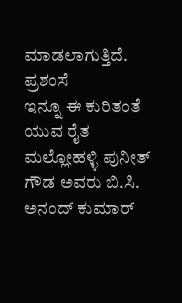ಮಾಡಲಾಗುತ್ತಿದೆ.
ಪ್ರಶಂಸೆ
ಇನ್ನೂ ಈ ಕುರಿತಂತೆ ಯುವ ರೈತ ಮಲ್ಲೋಹಳ್ಳಿ ಪುನೀತ್ ಗೌಡ ಅವರು ಬಿ.ಸಿ. ಅನಂದ್ ಕುಮಾರ್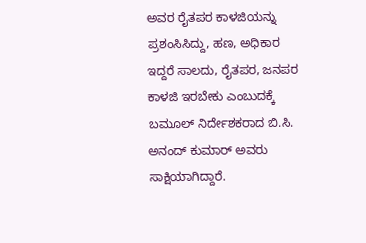ಅವರ ರೈತಪರ ಕಾಳಜಿಯನ್ನು ಪ್ರಶಂಸಿಸಿದ್ದು, ಹಣ, ಅಧಿಕಾರ ಇದ್ದರೆ ಸಾಲದು, ರೈತಪರ, ಜನಪರ ಕಾಳಜಿ ಇರಬೇಕು ಎಂಬುದಕ್ಕೆ ಬಮೂಲ್ ನಿರ್ದೇಶಕರಾದ ಬಿ.ಸಿ. ಅನಂದ್ ಕುಮಾರ್ ಅವರು ಸಾಕ್ಷಿಯಾಗಿದ್ದಾರೆ.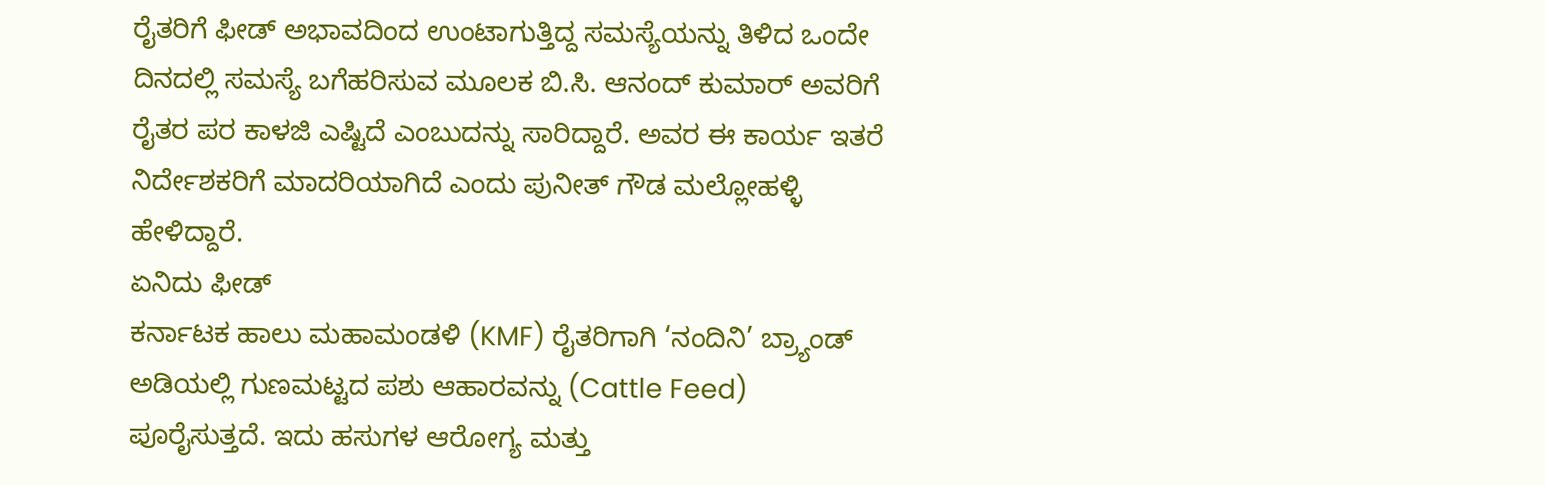ರೈತರಿಗೆ ಫೀಡ್ ಅಭಾವದಿಂದ ಉಂಟಾಗುತ್ತಿದ್ದ ಸಮಸ್ಯೆಯನ್ನು ತಿಳಿದ ಒಂದೇ ದಿನದಲ್ಲಿ ಸಮಸ್ಯೆ ಬಗೆಹರಿಸುವ ಮೂಲಕ ಬಿ.ಸಿ. ಆನಂದ್ ಕುಮಾರ್ ಅವರಿಗೆ ರೈತರ ಪರ ಕಾಳಜಿ ಎಷ್ಟಿದೆ ಎಂಬುದನ್ನು ಸಾರಿದ್ದಾರೆ. ಅವರ ಈ ಕಾರ್ಯ ಇತರೆ ನಿರ್ದೇಶಕರಿಗೆ ಮಾದರಿಯಾಗಿದೆ ಎಂದು ಪುನೀತ್ ಗೌಡ ಮಲ್ಲೋಹಳ್ಳಿ ಹೇಳಿದ್ದಾರೆ.
ಏನಿದು ಫೀಡ್
ಕರ್ನಾಟಕ ಹಾಲು ಮಹಾಮಂಡಳಿ (KMF) ರೈತರಿಗಾಗಿ ‘ನಂದಿನಿ’ ಬ್ರ್ಯಾಂಡ್ ಅಡಿಯಲ್ಲಿ ಗುಣಮಟ್ಟದ ಪಶು ಆಹಾರವನ್ನು (Cattle Feed) ಪೂರೈಸುತ್ತದೆ. ಇದು ಹಸುಗಳ ಆರೋಗ್ಯ ಮತ್ತು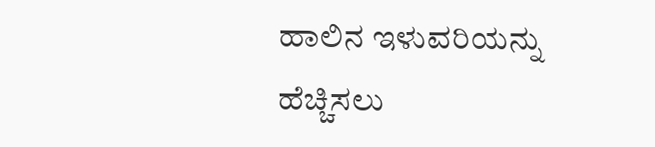ಹಾಲಿನ ಇಳುವರಿಯನ್ನು ಹೆಚ್ಚಿಸಲು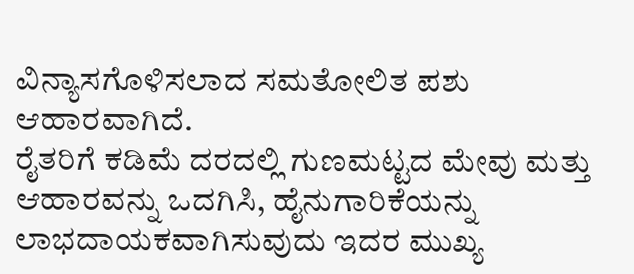ವಿನ್ಯಾಸಗೊಳಿಸಲಾದ ಸಮತೋಲಿತ ಪಶು ಆಹಾರವಾಗಿದೆ.
ರೈತರಿಗೆ ಕಡಿಮೆ ದರದಲ್ಲಿ ಗುಣಮಟ್ಟದ ಮೇವು ಮತ್ತು ಆಹಾರವನ್ನು ಒದಗಿಸಿ, ಹೈನುಗಾರಿಕೆಯನ್ನು ಲಾಭದಾಯಕವಾಗಿಸುವುದು ಇದರ ಮುಖ್ಯ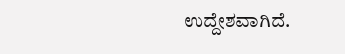ಉದ್ದೇಶವಾಗಿದೆ.